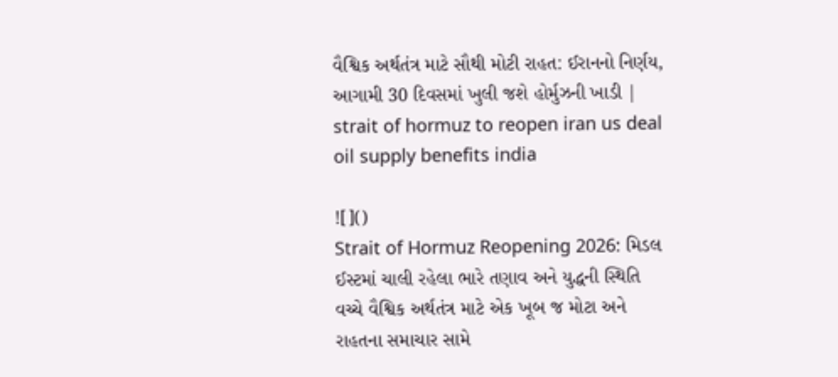વૈશ્વિક અર્થતંત્ર માટે સૌથી મોટી રાહત: ઈરાનનો નિર્ણય, આગામી 30 દિવસમાં ખુલી જશે હોર્મુઝની ખાડી | strait of hormuz to reopen iran us deal oil supply benefits india

![]()
Strait of Hormuz Reopening 2026: મિડલ ઈસ્ટમાં ચાલી રહેલા ભારે તણાવ અને યુદ્ધની સ્થિતિ વચ્ચે વૈશ્વિક અર્થતંત્ર માટે એક ખૂબ જ મોટા અને રાહતના સમાચાર સામે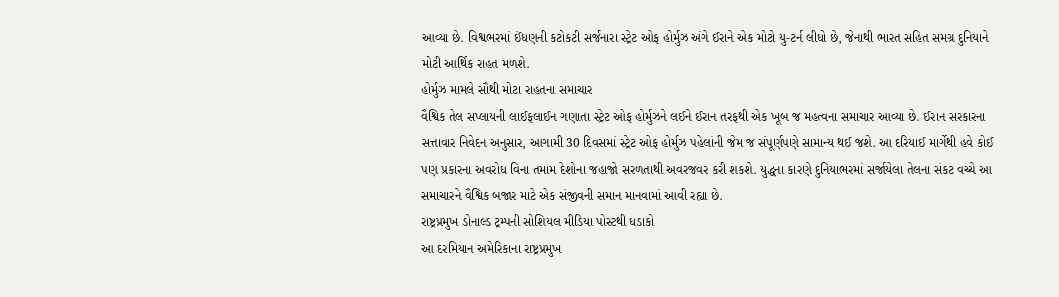આવ્યા છે. વિશ્વભરમાં ઈંધણની કટોકટી સર્જનારા સ્ટ્રેટ ઓફ હોર્મુઝ અંગે ઈરાને એક મોટો યુ-ટર્ન લીધો છે, જેનાથી ભારત સહિત સમગ્ર દુનિયાને મોટી આર્થિક રાહત મળશે.
હોર્મુઝ મામલે સૌથી મોટા રાહતના સમાચાર
વૈશ્વિક તેલ સપ્લાયની લાઈફલાઈન ગણાતા સ્ટ્રેટ ઓફ હોર્મુઝને લઈને ઈરાન તરફથી એક ખૂબ જ મહત્વના સમાચાર આવ્યા છે. ઈરાન સરકારના સત્તાવાર નિવેદન અનુસાર, આગામી 30 દિવસમાં સ્ટ્રેટ ઓફ હોર્મુઝ પહેલાંની જેમ જ સંપૂર્ણપણે સામાન્ય થઈ જશે. આ દરિયાઈ માર્ગેથી હવે કોઈ પણ પ્રકારના અવરોધ વિના તમામ દેશોના જહાજો સરળતાથી અવરજવર કરી શકશે. યુદ્ધના કારણે દુનિયાભરમાં સર્જાયેલા તેલના સંકટ વચ્ચે આ સમાચારને વૈશ્વિક બજાર માટે એક સંજીવની સમાન માનવામાં આવી રહ્યા છે.
રાષ્ટ્રપ્રમુખ ડોનાલ્ડ ટ્રમ્પની સોશિયલ મીડિયા પોસ્ટથી ધડાકો
આ દરમિયાન અમેરિકાના રાષ્ટ્રપ્રમુખ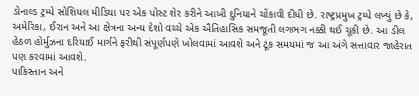ડોનાલ્ડ ટ્રમ્પે સોશિયલ મીડિયા પર એક પોસ્ટ શેર કરીને આખી દુનિયાને ચોંકાવી દીધી છે. રાષ્ટ્રપ્રમુખ ટ્રમ્પે લખ્યું છે કે, અમેરિકા, ઈરાન અને આ ક્ષેત્રના અન્ય દેશો વચ્ચે એક ઐતિહાસિક સમજૂતી લગભગ નક્કી થઈ ચૂકી છે. આ ડીલ હેઠળ હોર્મુઝના દરિયાઈ માર્ગને ફરીથી સંપૂર્ણપણે ખોલવામાં આવશે અને ટૂંક સમયમાં જ આ અંગે સત્તાવાર જાહેરાત પણ કરવામાં આવશે.
પાકિસ્તાન અને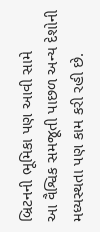બ્રિટનની ભૂમિકા પણ આવી સામે
આ વૈશ્વિક સમજૂતી પાછળ અન્ય દેશોની મધ્યસ્થતા પણ કામ કરી રહી છે.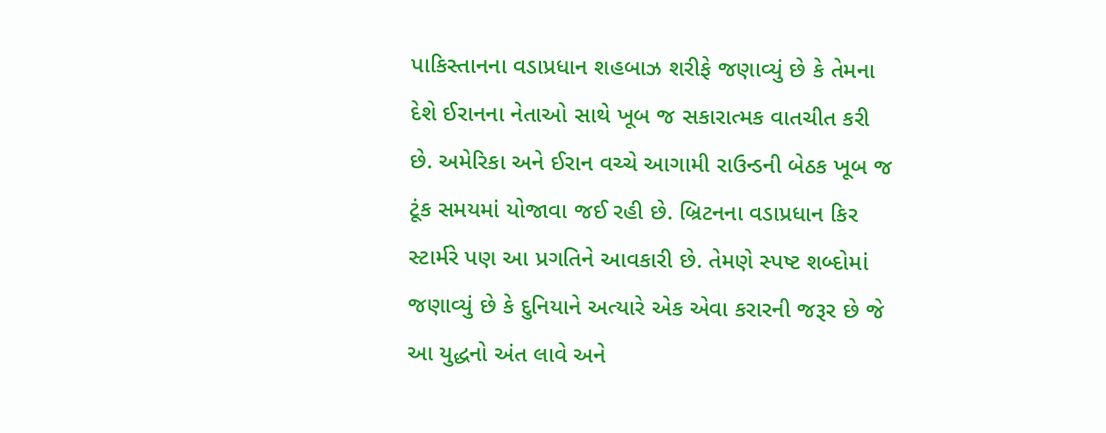પાકિસ્તાનના વડાપ્રધાન શહબાઝ શરીફે જણાવ્યું છે કે તેમના દેશે ઈરાનના નેતાઓ સાથે ખૂબ જ સકારાત્મક વાતચીત કરી છે. અમેરિકા અને ઈરાન વચ્ચે આગામી રાઉન્ડની બેઠક ખૂબ જ ટૂંક સમયમાં યોજાવા જઈ રહી છે. બ્રિટનના વડાપ્રધાન કિર સ્ટાર્મરે પણ આ પ્રગતિને આવકારી છે. તેમણે સ્પષ્ટ શબ્દોમાં જણાવ્યું છે કે દુનિયાને અત્યારે એક એવા કરારની જરૂર છે જે આ યુદ્ધનો અંત લાવે અને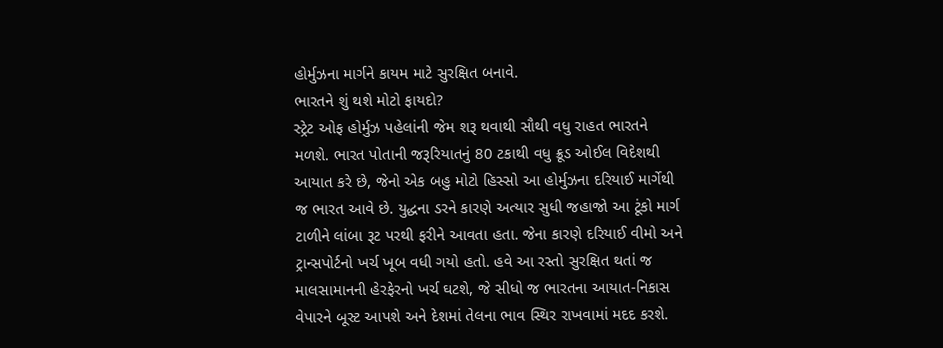હોર્મુઝના માર્ગને કાયમ માટે સુરક્ષિત બનાવે.
ભારતને શું થશે મોટો ફાયદો?
સ્ટ્રેટ ઓફ હોર્મુઝ પહેલાંની જેમ શરૂ થવાથી સૌથી વધુ રાહત ભારતને મળશે. ભારત પોતાની જરૂરિયાતનું 80 ટકાથી વધુ ક્રૂડ ઓઈલ વિદેશથી આયાત કરે છે, જેનો એક બહુ મોટો હિસ્સો આ હોર્મુઝના દરિયાઈ માર્ગેથી જ ભારત આવે છે. યુદ્ધના ડરને કારણે અત્યાર સુધી જહાજો આ ટૂંકો માર્ગ ટાળીને લાંબા રૂટ પરથી ફરીને આવતા હતા. જેના કારણે દરિયાઈ વીમો અને ટ્રાન્સપોર્ટનો ખર્ચ ખૂબ વધી ગયો હતો. હવે આ રસ્તો સુરક્ષિત થતાં જ માલસામાનની હેરફેરનો ખર્ચ ઘટશે, જે સીધો જ ભારતના આયાત-નિકાસ વેપારને બૂસ્ટ આપશે અને દેશમાં તેલના ભાવ સ્થિર રાખવામાં મદદ કરશે.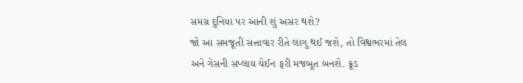સમગ્ર દુનિયા પર આની શું અસર થશે?
જો આ સમજૂતી સત્તાવાર રીતે લાગુ થઈ જશે, તો વિશ્વભરમાં તેલ અને ગેસની સપ્લાય ચેઈન ફરી મજબૂત બનશે. ક્રૂડ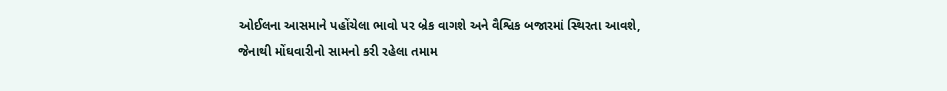ઓઈલના આસમાને પહોંચેલા ભાવો પર બ્રેક વાગશે અને વૈશ્વિક બજારમાં સ્થિરતા આવશે, જેનાથી મોંઘવારીનો સામનો કરી રહેલા તમામ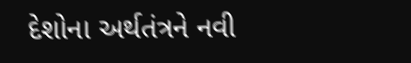દેશોના અર્થતંત્રને નવી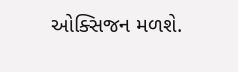ઓક્સિજન મળશે.